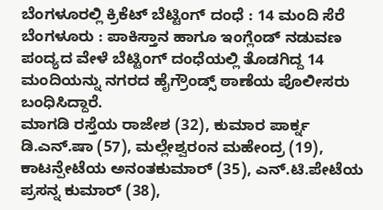ಬೆಂಗಳೂರಲ್ಲಿ ಕ್ರಿಕೆಟ್ ಬೆಟ್ಟಿಂಗ್ ದಂಧೆ : 14 ಮಂದಿ ಸೆರೆ
ಬೆಂಗಳೂರು : ಪಾಕಿಸ್ತಾನ ಹಾಗೂ ಇಂಗ್ಲೆಂಡ್ ನಡುವಣ ಪಂದ್ಯದ ವೇಳೆ ಬೆಟ್ಟಿಂಗ್ ದಂಧೆಯಲ್ಲಿ ತೊಡಗಿದ್ದ 14 ಮಂದಿಯನ್ನು ನಗರದ ಹೈಗ್ರೌಂಡ್ಸ್ ಠಾಣೆಯ ಪೊಲೀಸರು ಬಂಧಿಸಿದ್ದಾರೆ.
ಮಾಗಡಿ ರಸ್ತೆಯ ರಾಜೇಶ (32), ಕುಮಾರ ಪಾರ್ಕ್ನ ಡಿ.ಎನ್.ಷಾ (57), ಮಲ್ಲೇಶ್ವರಂನ ಮಹೇಂದ್ರ (19), ಕಾಟನ್ಪೇಟೆಯ ಅನಂತಕುಮಾರ್ (35), ಎನ್.ಟಿ.ಪೇಟೆಯ ಪ್ರಸನ್ನ ಕುಮಾರ್ (38),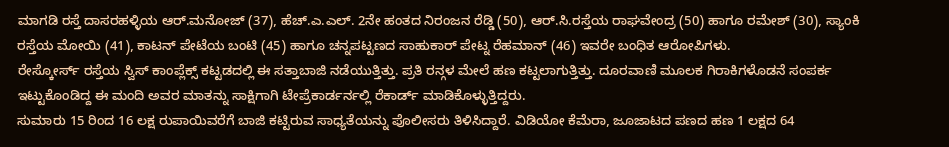ಮಾಗಡಿ ರಸ್ತೆ ದಾಸರಹಳ್ಳಿಯ ಆರ್.ಮನೋಜ್ (37), ಹೆಚ್.ಎ.ಎಲ್. 2ನೇ ಹಂತದ ನಿರಂಜನ ರೆಡ್ಡಿ (50), ಆರ್.ಸಿ.ರಸ್ತೆಯ ರಾಘವೇಂದ್ರ (50) ಹಾಗೂ ರಮೇಶ್ (30), ಸ್ಯಾಂಕಿ ರಸ್ತೆಯ ಮೋಯಿ (41), ಕಾಟನ್ ಪೇಟೆಯ ಬಂಟಿ (45) ಹಾಗೂ ಚನ್ನಪಟ್ಟಣದ ಸಾಹುಕಾರ್ ಪೇಟ್ನ ರೆಹಮಾನ್ (46) ಇವರೇ ಬಂಧಿತ ಆರೋಪಿಗಳು.
ರೇಸ್ಕೋರ್ಸ್ ರಸ್ತೆಯ ಸ್ವಿಸ್ ಕಾಂಪ್ಲೆಕ್ಸ್ ಕಟ್ಟಡದಲ್ಲಿ ಈ ಸತ್ತಾಬಾಜಿ ನಡೆಯುತ್ತಿತ್ತು. ಪ್ರತಿ ರನ್ಗಳ ಮೇಲೆ ಹಣ ಕಟ್ಟಲಾಗುತ್ತಿತ್ತು. ದೂರವಾಣಿ ಮೂಲಕ ಗಿರಾಕಿಗಳೊಡನೆ ಸಂಪರ್ಕ ಇಟ್ಟುಕೊಂಡಿದ್ದ ಈ ಮಂದಿ ಅವರ ಮಾತನ್ನು ಸಾಕ್ಷಿಗಾಗಿ ಟೇಪ್ರೆಕಾರ್ಡರ್ನಲ್ಲಿ ರೆಕಾರ್ಡ್ ಮಾಡಿಕೊಳ್ಳುತ್ತಿದ್ದರು.
ಸುಮಾರು 15 ರಿಂದ 16 ಲಕ್ಷ ರುಪಾಯಿವರೆಗೆ ಬಾಜಿ ಕಟ್ಟಿರುವ ಸಾಧ್ಯತೆಯನ್ನು ಪೊಲೀಸರು ತಿಳಿಸಿದ್ದಾರೆ. ವಿಡಿಯೋ ಕೆಮೆರಾ, ಜೂಜಾಟದ ಪಣದ ಹಣ 1 ಲಕ್ಷದ 64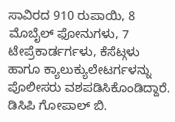ಸಾವಿರದ 910 ರುಪಾಯಿ, 8 ಮೊಬೈಲ್ ಫೋನುಗಳು, 7 ಟೇಪ್ರೆಕಾರ್ಡರ್ಗಳು, ಕೆಸೆಟ್ಗಳು ಹಾಗೂ ಕ್ಯಾಲುಕ್ಯುಲೇಟರ್ಗಳನ್ನು ಪೊಲೀಸರು ವಶಪಡಿಸಿಕೊಂಡಿದ್ದಾರೆ. ಡಿಸಿಪಿ ಗೋಪಾಲ್ ಬಿ.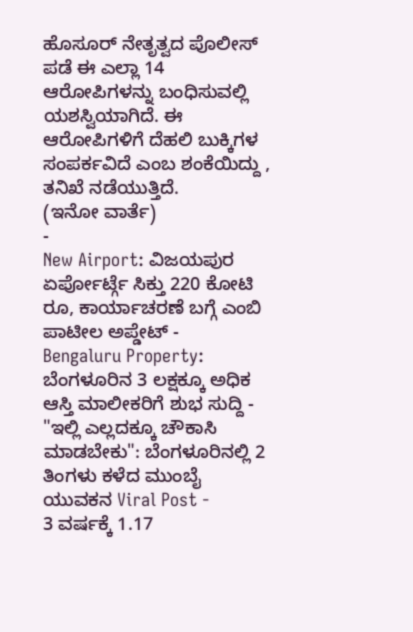ಹೊಸೂರ್ ನೇತೃತ್ವದ ಪೊಲೀಸ್ ಪಡೆ ಈ ಎಲ್ಲಾ 14 ಆರೋಪಿಗಳನ್ನು ಬಂಧಿಸುವಲ್ಲಿ ಯಶಸ್ವಿಯಾಗಿದೆ. ಈ ಆರೋಪಿಗಳಿಗೆ ದೆಹಲಿ ಬುಕ್ಕಿಗಳ ಸಂಪರ್ಕವಿದೆ ಎಂಬ ಶಂಕೆಯಿದ್ದು , ತನಿಖೆ ನಡೆಯುತ್ತಿದೆ.
(ಇನೋ ವಾರ್ತೆ)
-
New Airport: ವಿಜಯಪುರ ಏರ್ಪೋರ್ಟ್ಗೆ ಸಿಕ್ತು 220 ಕೋಟಿ ರೂ, ಕಾರ್ಯಾಚರಣೆ ಬಗ್ಗೆ ಎಂಬಿ ಪಾಟೀಲ ಅಪ್ಡೇಟ್ -
Bengaluru Property: ಬೆಂಗಳೂರಿನ 3 ಲಕ್ಷಕ್ಕೂ ಅಧಿಕ ಆಸ್ತಿ ಮಾಲೀಕರಿಗೆ ಶುಭ ಸುದ್ದಿ -
"ಇಲ್ಲಿ ಎಲ್ಲದಕ್ಕೂ ಚೌಕಾಸಿ ಮಾಡಬೇಕು": ಬೆಂಗಳೂರಿನಲ್ಲಿ 2 ತಿಂಗಳು ಕಳೆದ ಮುಂಬೈ ಯುವಕನ Viral Post -
3 ವರ್ಷಕ್ಕೆ 1.17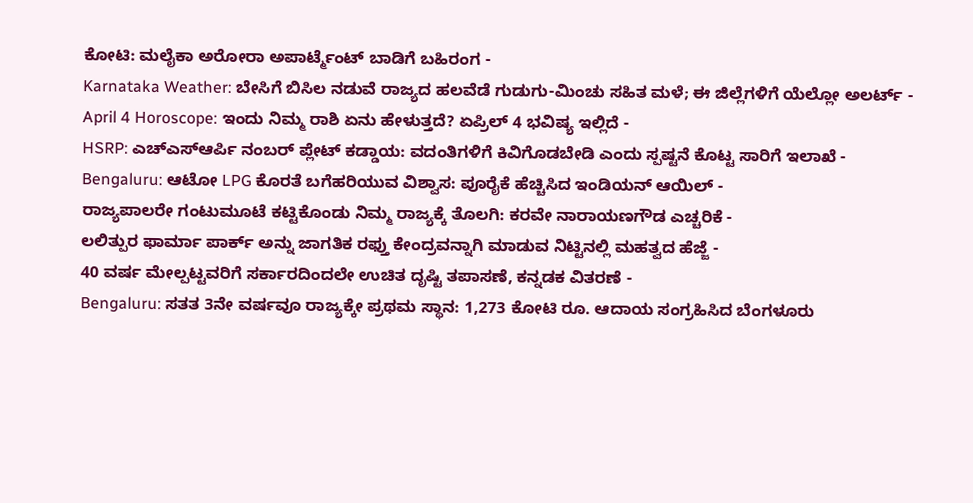ಕೋಟಿ: ಮಲೈಕಾ ಅರೋರಾ ಅಪಾರ್ಟ್ಮೆಂಟ್ ಬಾಡಿಗೆ ಬಹಿರಂಗ -
Karnataka Weather: ಬೇಸಿಗೆ ಬಿಸಿಲ ನಡುವೆ ರಾಜ್ಯದ ಹಲವೆಡೆ ಗುಡುಗು-ಮಿಂಚು ಸಹಿತ ಮಳೆ; ಈ ಜಿಲ್ಲೆಗಳಿಗೆ ಯೆಲ್ಲೋ ಅಲರ್ಟ್ -
April 4 Horoscope: ಇಂದು ನಿಮ್ಮ ರಾಶಿ ಏನು ಹೇಳುತ್ತದೆ? ಏಪ್ರಿಲ್ 4 ಭವಿಷ್ಯ ಇಲ್ಲಿದೆ -
HSRP: ಎಚ್ಎಸ್ಆರ್ಪಿ ನಂಬರ್ ಪ್ಲೇಟ್ ಕಡ್ಡಾಯ: ವದಂತಿಗಳಿಗೆ ಕಿವಿಗೊಡಬೇಡಿ ಎಂದು ಸ್ಪಷ್ಟನೆ ಕೊಟ್ಟ ಸಾರಿಗೆ ಇಲಾಖೆ -
Bengaluru: ಆಟೋ LPG ಕೊರತೆ ಬಗೆಹರಿಯುವ ವಿಶ್ವಾಸ: ಪೂರೈಕೆ ಹೆಚ್ಚಿಸಿದ ಇಂಡಿಯನ್ ಆಯಿಲ್ -
ರಾಜ್ಯಪಾಲರೇ ಗಂಟುಮೂಟೆ ಕಟ್ಟಿಕೊಂಡು ನಿಮ್ಮ ರಾಜ್ಯಕ್ಕೆ ತೊಲಗಿ: ಕರವೇ ನಾರಾಯಣಗೌಡ ಎಚ್ಚರಿಕೆ -
ಲಲಿತ್ಪುರ ಫಾರ್ಮಾ ಪಾರ್ಕ್ ಅನ್ನು ಜಾಗತಿಕ ರಫ್ತು ಕೇಂದ್ರವನ್ನಾಗಿ ಮಾಡುವ ನಿಟ್ಟಿನಲ್ಲಿ ಮಹತ್ವದ ಹೆಜ್ಜೆ -
40 ವರ್ಷ ಮೇಲ್ಪಟ್ಟವರಿಗೆ ಸರ್ಕಾರದಿಂದಲೇ ಉಚಿತ ದೃಷ್ಟಿ ತಪಾಸಣೆ, ಕನ್ನಡಕ ವಿತರಣೆ -
Bengaluru: ಸತತ 3ನೇ ವರ್ಷವೂ ರಾಜ್ಯಕ್ಕೇ ಪ್ರಥಮ ಸ್ಥಾನ: 1,273 ಕೋಟಿ ರೂ. ಆದಾಯ ಸಂಗ್ರಹಿಸಿದ ಬೆಂಗಳೂರು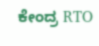ಕೇಂದ್ರ RTO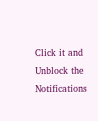Click it and Unblock the Notifications